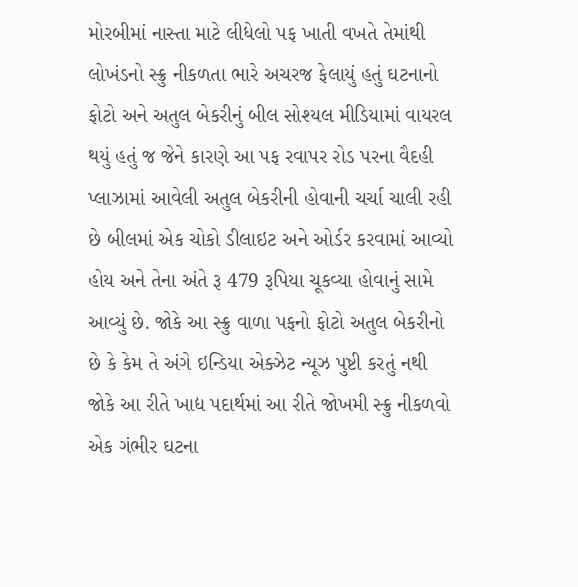મોરબીમાં નાસ્તા માટે લીધેલો પફ ખાતી વખતે તેમાંથી લોખંડનો સ્ક્રુ નીકળતા ભારે અચરજ ફેલાયું હતું ઘટનાનો ફોટો અને અતુલ બેકરીનું બીલ સોશ્યલ મીડિયામાં વાયરલ થયું હતું જ જેને કારણે આ પફ રવાપર રોડ પરના વૈદહી પ્લાઝામાં આવેલી અતુલ બેકરીની હોવાની ચર્ચા ચાલી રહી છે બીલમાં એક ચોકો ડીલાઇટ અને ઓર્ડર કરવામાં આવ્યો હોય અને તેના અંતે રૂ 479 રૂપિયા ચૂકવ્યા હોવાનું સામે આવ્યું છે. જોકે આ સ્ક્રુ વાળા પફનો ફોટો અતુલ બેકરીનો છે કે કેમ તે અંગે ઇન્ડિયા એક્ઝેટ ન્યૂઝ પુષ્ટી કરતું નથી
જોકે આ રીતે ખાદ્ય પદાર્થમાં આ રીતે જોખમી સ્ક્રુ નીકળવો એક ગંભીર ઘટના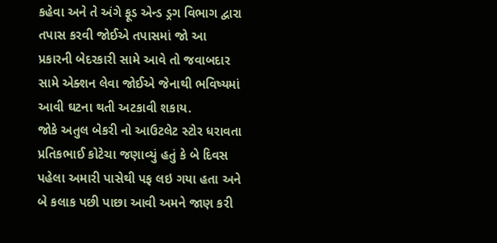કહેવા અને તે અંગે ફૂડ એન્ડ ડ્રગ વિભાગ દ્વારા તપાસ કરવી જોઈએ તપાસમાં જો આ પ્રકારની બેદરકારી સામે આવે તો જવાબદાર સામે એક્શન લેવા જોઈએ જેનાથી ભવિષ્યમાં આવી ઘટના થતી અટકાવી શકાય.
જોકે અતુલ બેકરી નો આઉટલેટ સ્ટોર ધરાવતા પ્રતિકભાઈ કોટેચા જણાવ્યું હતું કે બે દિવસ પહેલા અમારી પાસેથી પફ લઇ ગયા હતા અને બે કલાક પછી પાછા આવી અમને જાણ કરી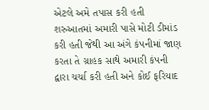એટલે અમે તપાસ કરી હતી શરુઆતમાં અમારી પાસે મોટી ડીમાંડ કરી હતી જેથી આ અંગે કંપનીમાં જાણ કરતા તે ગ્રાહક સાથે અમારી કંપની દ્વારા ચર્ચા કરી હતી અને કોઈ ફરિયાદ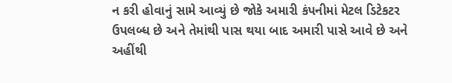ન કરી હોવાનું સામે આવ્યું છે જોકે અમારી કંપનીમાં મેટલ ડિટેકટર ઉપલબ્ધ છે અને તેમાંથી પાસ થયા બાદ અમારી પાસે આવે છે અને અહીંથી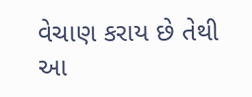વેચાણ કરાય છે તેથી આ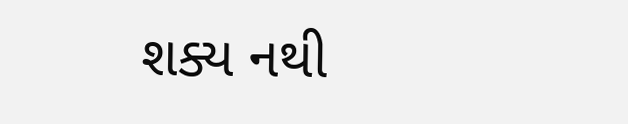શક્ય નથી